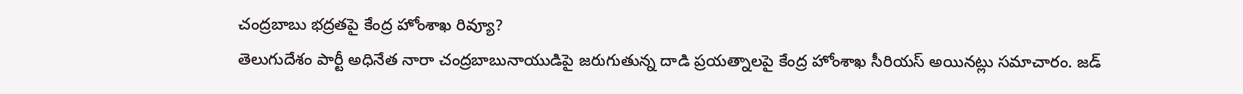చంద్రబాబు భద్రతపై కేంద్ర హోంశాఖ రివ్యూ?
తెలుగుదేశం పార్టీ అధినేత నారా చంద్రబాబునాయుడిపై జరుగుతున్న దాడి ప్రయత్నాలపై కేంద్ర హోంశాఖ సీరియస్ అయినట్లు సమాచారం. జడ్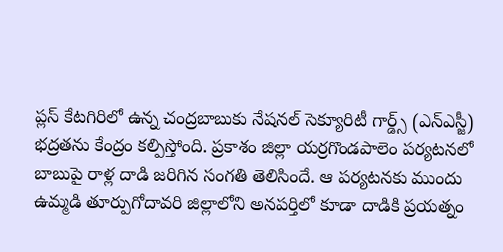ప్లస్ కేటగిరిలో ఉన్న చంద్రబాబుకు నేషనల్ సెక్యూరిటీ గార్డ్స్ (ఎన్ఎస్జీ) భద్రతను కేంద్రం కల్పిస్తోంది. ప్రకాశం జిల్లా యర్రగొండపాలెం పర్యటనలో బాబుపై రాళ్ల దాడి జరిగిన సంగతి తెలిసిందే. ఆ పర్యటనకు ముందు ఉమ్మడి తూర్పుగోదావరి జిల్లాలోని అనపర్తిలో కూడా దాడికి ప్రయత్నం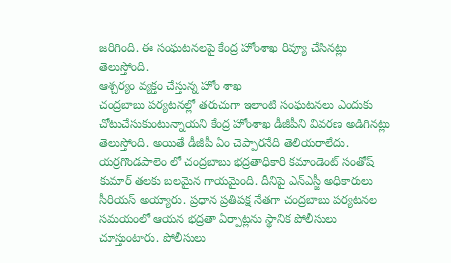జరిగింది. ఈ సంఘటనలపై కేంద్ర హోంశాఖ రివ్యూ చేసినట్లు తెలుస్తోంది.
ఆశ్చర్యం వ్యక్తం చేస్తున్న హోం శాఖ
చంద్రబాబు పర్యటనల్లో తరుచుగా ఇలాంటి సంఘటనలు ఎందుకు చోటుచేసుకుంటున్నాయని కేంద్ర హోంశాఖ డీజీపీని వివరణ అడిగినట్లు తెలుస్తోంది. అయితే డీజీపీ ఏం చెప్పారనేది తెలియరాలేదు. యర్రగొండపాలెం లో చంద్రబాబు భద్రతాధికారి కమాండెంట్ సంతోష్ కుమార్ తలకు బలమైన గాయమైంది. దీనిపై ఎన్ఎస్జీ అధికారులు సీరియస్ అయ్యారు. ప్రధాన ప్రతిపక్ష నేతగా చంద్రబాబు పర్యటనల సమయంలో ఆయన భద్రతా ఏర్పాట్లను స్థానిక పోలీసులు చూస్తుంటారు. పోలీసులు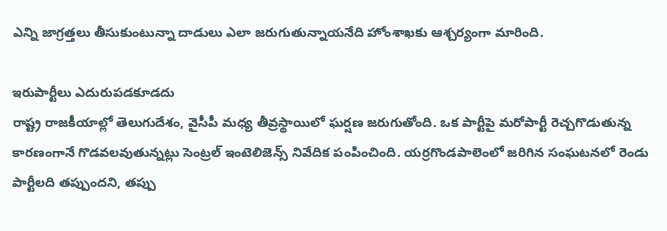ఎన్ని జాగ్రత్తలు తీసుకుంటున్నా దాడులు ఎలా జరుగుతున్నాయనేది హోంశాఖకు ఆశ్చర్యంగా మారింది.

ఇరుపార్టీలు ఎదురుపడకూడదు
రాష్ట్ర రాజకీయాల్లో తెలుగుదేశం, వైసీపీ మధ్య తీవ్రస్థాయిలో ఘర్షణ జరుగుతోంది. ఒక పార్టీపై మరోపార్టీ రెచ్చగొడుతున్న కారణంగానే గొడవలవుతున్నట్లు సెంట్రల్ ఇంటెలిజెన్స్ నివేదిక పంపించింది. యర్రగొండపాలెంలో జరిగిన సంఘటనలో రెండు పార్టీలది తప్పుందని, తప్పు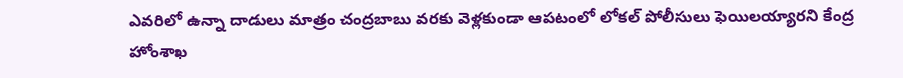ఎవరిలో ఉన్నా దాడులు మాత్రం చంద్రబాబు వరకు వెళ్లకుండా ఆపటంలో లోకల్ పోలీసులు ఫెయిలయ్యారని కేంద్ర హోంశాఖ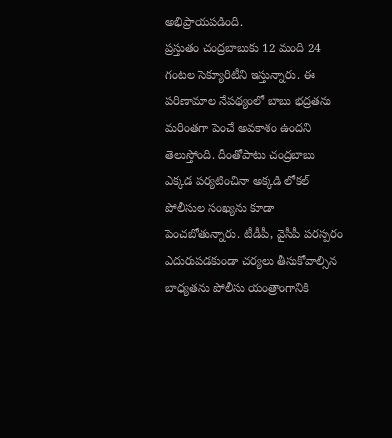అభిప్రాయపడింది.
ప్రస్తుతం చంద్రబాబుకు 12 మంది 24 గంటల సెక్యూరిటీని ఇస్తున్నారు. ఈ పరిణామాల నేపథ్యంలో బాబు భద్రతను మరింతగా పెంచే అవకాశం ఉందని తెలుస్తోంది. దీంతోపాటు చంద్రబాబు ఎక్కడ పర్యటించినా అక్కడి లోకల్ పోలీసుల సంఖ్యను కూడా పెంచబోతున్నారు. టీడీపీ, వైసీపీ పరస్పరం ఎదురుపడకుండా చర్యలు తీసుకోవాల్సిన బాధ్యతను పోలీసు యంత్రాంగానికి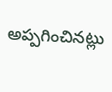అప్పగించినట్లు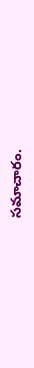సమాచారం.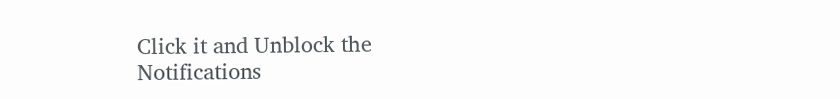Click it and Unblock the Notifications